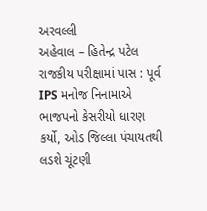અરવલ્લી
અહેવાલ – હિતેન્દ્ર પટેલ
રાજકીય પરીક્ષામાં પાસ : પૂર્વ IPS મનોજ નિનામાએ ભાજપનો કેસરીયો ધારણ કર્યો, ઓડ જિલ્લા પંચાયતથી લડશે ચૂંટણી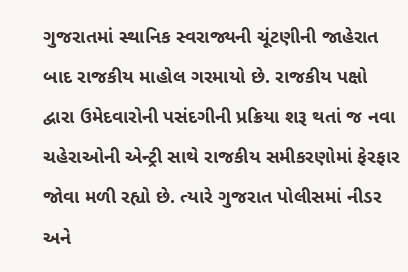ગુજરાતમાં સ્થાનિક સ્વરાજ્યની ચૂંટણીની જાહેરાત બાદ રાજકીય માહોલ ગરમાયો છે. રાજકીય પક્ષો દ્વારા ઉમેદવારોની પસંદગીની પ્રક્રિયા શરૂ થતાં જ નવા ચહેરાઓની એન્ટ્રી સાથે રાજકીય સમીકરણોમાં ફેરફાર જોવા મળી રહ્યો છે. ત્યારે ગુજરાત પોલીસમાં નીડર અને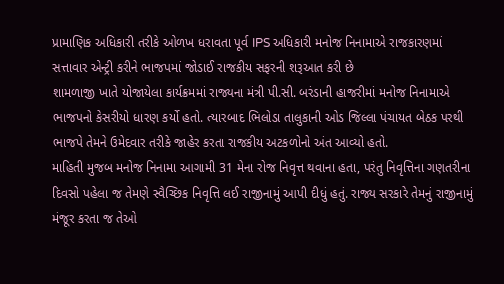પ્રામાણિક અધિકારી તરીકે ઓળખ ધરાવતા પૂર્વ IPS અધિકારી મનોજ નિનામાએ રાજકારણમાં સત્તાવાર એન્ટ્રી કરીને ભાજપમાં જોડાઈ રાજકીય સફરની શરૂઆત કરી છે
શામળાજી ખાતે યોજાયેલા કાર્યક્રમમાં રાજ્યના મંત્રી પી.સી. બરંડાની હાજરીમાં મનોજ નિનામાએ ભાજપનો કેસરીયો ધારણ કર્યો હતો. ત્યારબાદ ભિલોડા તાલુકાની ઓડ જિલ્લા પંચાયત બેઠક પરથી ભાજપે તેમને ઉમેદવાર તરીકે જાહેર કરતા રાજકીય અટકળોનો અંત આવ્યો હતો.
માહિતી મુજબ મનોજ નિનામા આગામી 31 મેના રોજ નિવૃત્ત થવાના હતા, પરંતુ નિવૃત્તિના ગણતરીના દિવસો પહેલા જ તેમણે સ્વૈચ્છિક નિવૃત્તિ લઈ રાજીનામું આપી દીધું હતું. રાજ્ય સરકારે તેમનું રાજીનામું મંજૂર કરતા જ તેઓ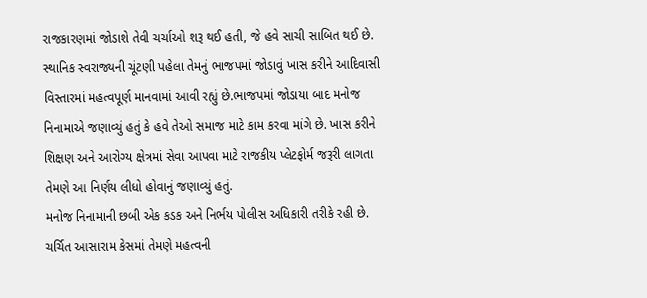રાજકારણમાં જોડાશે તેવી ચર્ચાઓ શરૂ થઈ હતી, જે હવે સાચી સાબિત થઈ છે. સ્થાનિક સ્વરાજ્યની ચૂંટણી પહેલા તેમનું ભાજપમાં જોડાવું ખાસ કરીને આદિવાસી વિસ્તારમાં મહત્વપૂર્ણ માનવામાં આવી રહ્યું છે.ભાજપમાં જોડાયા બાદ મનોજ નિનામાએ જણાવ્યું હતું કે હવે તેઓ સમાજ માટે કામ કરવા માંગે છે. ખાસ કરીને શિક્ષણ અને આરોગ્ય ક્ષેત્રમાં સેવા આપવા માટે રાજકીય પ્લેટફોર્મ જરૂરી લાગતા તેમણે આ નિર્ણય લીધો હોવાનું જણાવ્યું હતું.
મનોજ નિનામાની છબી એક કડક અને નિર્ભય પોલીસ અધિકારી તરીકે રહી છે. ચર્ચિત આસારામ કેસમાં તેમણે મહત્વની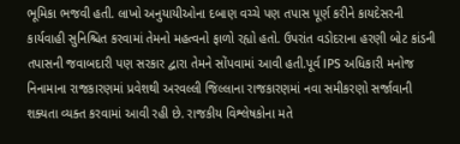ભૂમિકા ભજવી હતી. લાખો અનુયાયીઓના દબાણ વચ્ચે પણ તપાસ પૂર્ણ કરીને કાયદેસરની કાર્યવાહી સુનિશ્ચિત કરવામાં તેમનો મહત્વનો ફાળો રહ્યો હતો. ઉપરાંત વડોદરાના હરણી બોટ કાંડની તપાસની જવાબદારી પણ સરકાર દ્વારા તેમને સોંપવામાં આવી હતી.પૂર્વ IPS અધિકારી મનોજ નિનામાના રાજકારણમાં પ્રવેશથી અરવલ્લી જિલ્લાના રાજકારણમાં નવા સમીકરણો સર્જાવાની શક્યતા વ્યક્ત કરવામાં આવી રહી છે. રાજકીય વિશ્લેષકોના મતે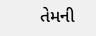તેમની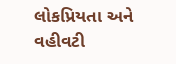લોકપ્રિયતા અને વહીવટી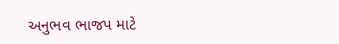અનુભવ ભાજપ માટે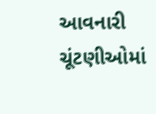આવનારી ચૂંટણીઓમાં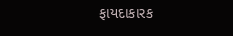ફાયદાકારક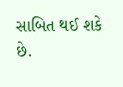સાબિત થઈ શકે છે.